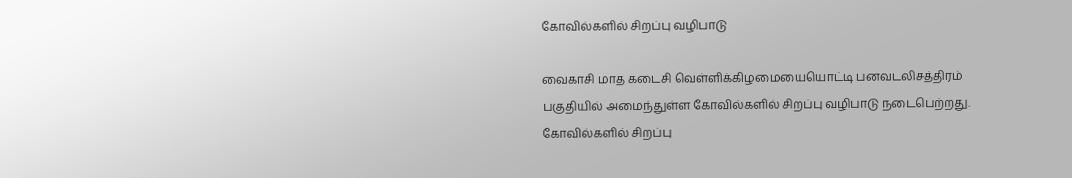கோவில்களில் சிறப்பு வழிபாடு

வைகாசி மாத கடைசி வெள்ளிக்கிழமையையொட்டி பனவடலிசத்திரம் பகுதியில் அமைந்துள்ள கோவில்களில் சிறப்பு வழிபாடு நடைபெற்றது.
கோவில்களில் சிறப்பு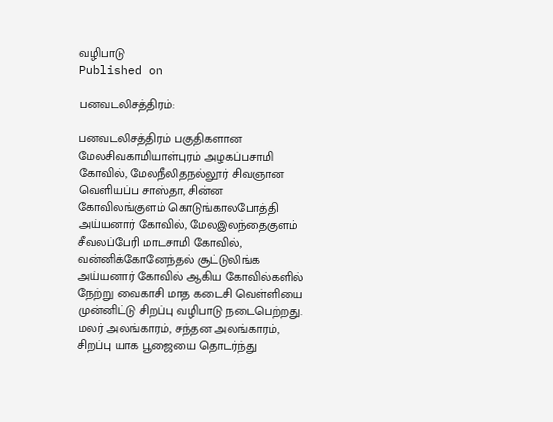வழிபாடு
Published on

பனவடலிசத்திரம்:

பனவடலிசத்திரம் பகுதிகளான மேலசிவகாமியாள்புரம் அழகப்பசாமி கோவில், மேலநீலிதநல்லூர் சிவஞான வெளியப்ப சாஸ்தா, சின்ன கோவிலங்குளம் கொடுங்காலபோத்தி அய்யனார் கோவில், மேலஇலந்தைகுளம் சீவலப்பேரி மாடசாமி கோவில், வன்னிக்கோனேந்தல் சூட்டுலிங்க அய்யனார் கோவில் ஆகிய கோவில்களில் நேற்று வைகாசி மாத கடைசி வெள்ளியை முன்னிட்டு சிறப்பு வழிபாடு நடைபெற்றது. மலர் அலங்காரம், சந்தன அலங்காரம், சிறப்பு யாக பூஜையை தொடர்ந்து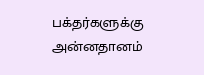பக்தர்களுக்கு அன்னதானம்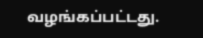வழங்கப்பட்டது.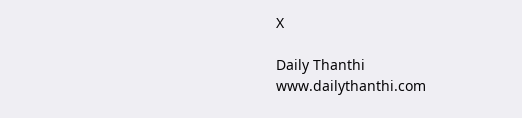X

Daily Thanthi
www.dailythanthi.com